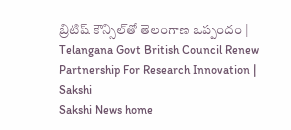బ్రిటిష్‌ కౌన్సిల్‌తో తెలంగాణ ఒప్పందం | Telangana Govt British Council Renew Partnership For Research Innovation | Sakshi
Sakshi News home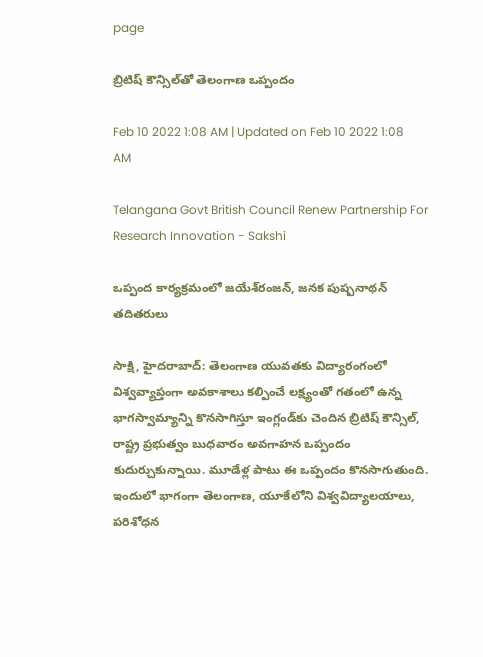page

బ్రిటిష్‌ కౌన్సిల్‌తో తెలంగాణ ఒప్పందం

Feb 10 2022 1:08 AM | Updated on Feb 10 2022 1:08 AM

Telangana Govt British Council Renew Partnership For Research Innovation - Sakshi

ఒప్పంద కార్యక్రమంలో జయేశ్‌రంజన్, జనక పుష్పనాథన్‌ తదితరులు

సాక్షి, హైదరాబాద్‌: తెలంగాణ యువతకు విద్యారంగంలో విశ్వవ్యాప్తంగా అవకాశాలు కల్పించే లక్ష్యంతో గతంలో ఉన్న భాగస్వామ్యాన్ని కొనసాగిస్తూ ఇంగ్లండ్‌కు చెందిన బ్రిటిష్‌ కౌన్సిల్, రాష్ట్ర ప్రభుత్వం బుధవారం అవగాహన ఒప్పందం కుదుర్చుకున్నాయి. మూడేళ్ల పాటు ఈ ఒప్పందం కొనసాగుతుంది. ఇందులో భాగంగా తెలంగాణ, యూకేలోని విశ్వవిద్యాలయాలు, పరిశోధన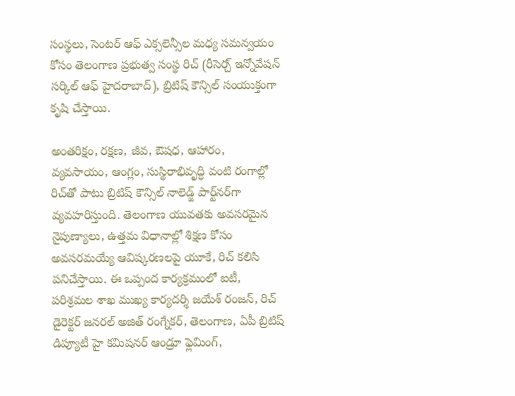సంస్థలు, సెంటర్‌ ఆఫ్‌ ఎక్సలెన్సీల మధ్య సమన్వయం కోసం తెలంగాణ ప్రభుత్వ సంస్థ రిచ్‌ (రీసెర్చ్‌ ఇన్నోవేషన్‌ సర్కిల్‌ ఆఫ్‌ హైదరాబాద్‌), బ్రిటిష్‌ కౌన్సిల్‌ సంయుక్తంగా కృషి చేస్తాయి.

అంతరిక్షం, రక్షణ, జీవ, ఔషధ, ఆహారం, వ్యవసాయం, ఆంగ్లం, సుస్థిరాభివృద్ధి వంటి రంగాల్లో రిచ్‌తో పాటు బ్రిటిష్‌ కౌన్సిల్‌ నాలెడ్జ్‌ పార్ట్‌నర్‌గా వ్యవహరిస్తుంది. తెలంగాణ యువతకు అవసరమైన నైపుణ్యాలు, ఉత్తమ విధానాల్లో శిక్షణ కోసం అవసరమయ్యే ఆవిష్కరణలపై యూకే, రిచ్‌ కలిసి పనిచేస్తాయి. ఈ ఒప్పంద కార్యక్రమంలో ఐటీ, పరిశ్రమల శాఖ ముఖ్య కార్యదర్శి జయేశ్‌ రంజన్, రిచ్‌ డైరెక్టర్‌ జనరల్‌ అజిత్‌ రంగ్నేకర్, తెలంగాణ, ఏపీ బ్రిటిష్‌ డిప్యూటీ హై కమిషనర్‌ ఆండ్రూ ఫ్లెమింగ్,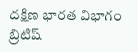దక్షిణ భారత విభాగం బ్రిటిష్‌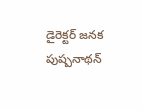డైరెక్టర్‌ జనక పుష్పనాథన్‌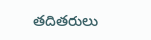తదితరులు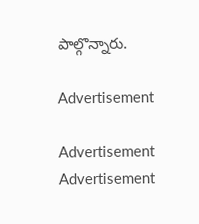పాల్గొన్నారు.

Advertisement

Advertisement
Advertisement